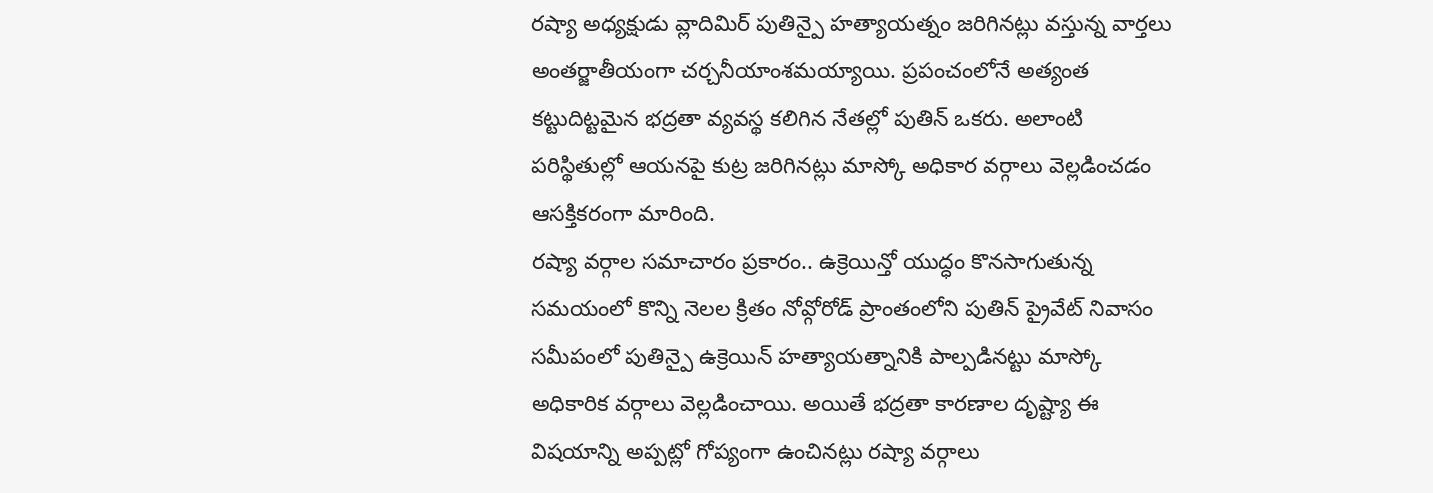రష్యా అధ్యక్షుడు వ్లాదిమిర్ పుతిన్పై హత్యాయత్నం జరిగినట్లు వస్తున్న వార్తలు అంతర్జాతీయంగా చర్చనీయాంశమయ్యాయి. ప్రపంచంలోనే అత్యంత కట్టుదిట్టమైన భద్రతా వ్యవస్థ కలిగిన నేతల్లో పుతిన్ ఒకరు. అలాంటి పరిస్థితుల్లో ఆయనపై కుట్ర జరిగినట్లు మాస్కో అధికార వర్గాలు వెల్లడించడం ఆసక్తికరంగా మారింది.
రష్యా వర్గాల సమాచారం ప్రకారం.. ఉక్రెయిన్తో యుద్ధం కొనసాగుతున్న సమయంలో కొన్ని నెలల క్రితం నోవ్గోరోడ్ ప్రాంతంలోని పుతిన్ ప్రైవేట్ నివాసం సమీపంలో పుతిన్పై ఉక్రెయిన్ హత్యాయత్నానికి పాల్పడినట్టు మాస్కో అధికారిక వర్గాలు వెల్లడించాయి. అయితే భద్రతా కారణాల దృష్ట్యా ఈ విషయాన్ని అప్పట్లో గోప్యంగా ఉంచినట్లు రష్యా వర్గాలు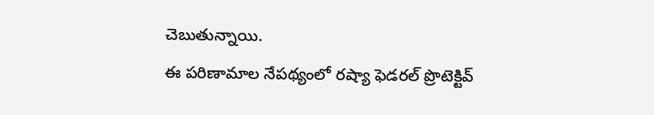చెబుతున్నాయి.
ఈ పరిణామాల నేపథ్యంలో రష్యా ఫెడరల్ ప్రొటెక్టివ్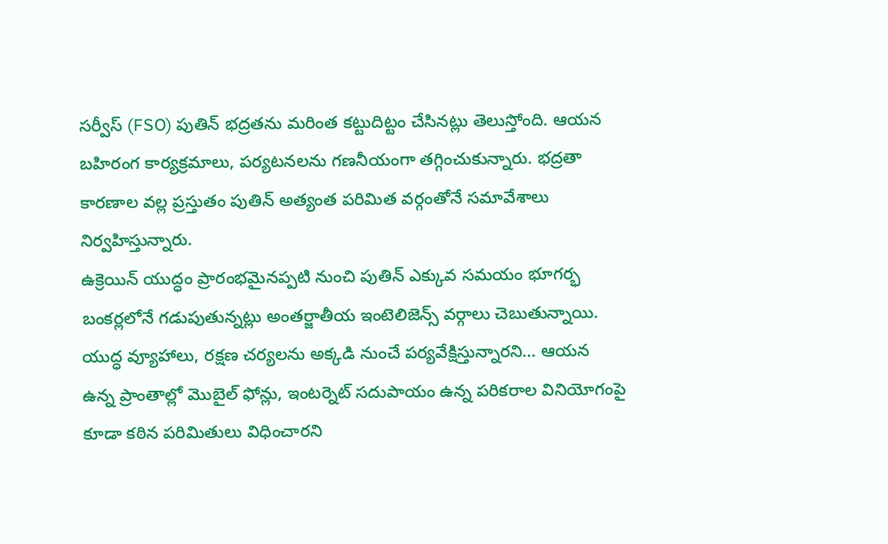సర్వీస్ (FSO) పుతిన్ భద్రతను మరింత కట్టుదిట్టం చేసినట్లు తెలుస్తోంది. ఆయన బహిరంగ కార్యక్రమాలు, పర్యటనలను గణనీయంగా తగ్గించుకున్నారు. భద్రతా కారణాల వల్ల ప్రస్తుతం పుతిన్ అత్యంత పరిమిత వర్గంతోనే సమావేశాలు నిర్వహిస్తున్నారు.
ఉక్రెయిన్ యుద్ధం ప్రారంభమైనప్పటి నుంచి పుతిన్ ఎక్కువ సమయం భూగర్భ బంకర్లలోనే గడుపుతున్నట్లు అంతర్జాతీయ ఇంటెలిజెన్స్ వర్గాలు చెబుతున్నాయి. యుద్ధ వ్యూహాలు, రక్షణ చర్యలను అక్కడి నుంచే పర్యవేక్షిస్తున్నారని… ఆయన ఉన్న ప్రాంతాల్లో మొబైల్ ఫోన్లు, ఇంటర్నెట్ సదుపాయం ఉన్న పరికరాల వినియోగంపై కూడా కఠిన పరిమితులు విధించారని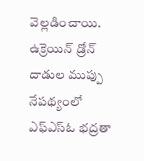వెల్లడించాయి.
ఉక్రెయిన్ డ్రోన్ దాడుల ముప్పు నేపథ్యంలో ఎఫ్ఎస్ఓ భద్రతా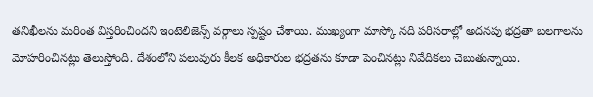తనిఖీలను మరింత విస్తరించిందని ఇంటెలిజెన్స్ వర్గాలు స్పష్టం చేశాయి. ముఖ్యంగా మాస్కో నది పరిసరాల్లో అదనపు భద్రతా బలగాలను మోహరించినట్లు తెలుస్తోంది. దేశంలోని పలువురు కీలక అధికారుల భద్రతను కూడా పెంచినట్లు నివేదికలు చెబుతున్నాయి.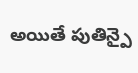అయితే పుతిన్పై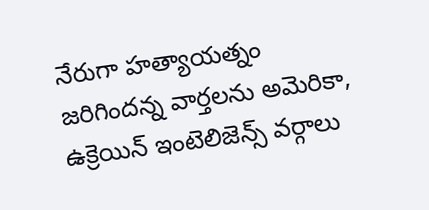నేరుగా హత్యాయత్నం జరిగిందన్న వార్తలను అమెరికా, ఉక్రెయిన్ ఇంటెలిజెన్స్ వర్గాలు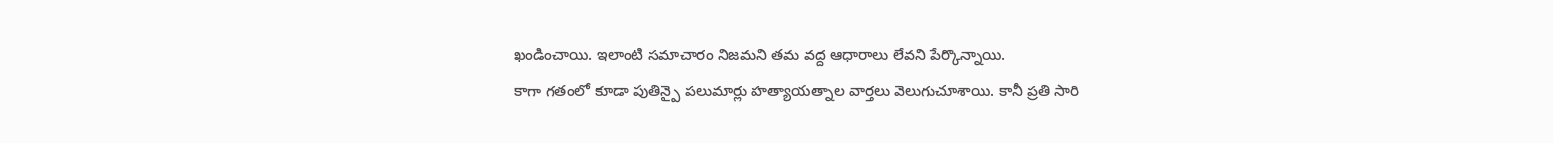ఖండించాయి. ఇలాంటి సమాచారం నిజమని తమ వద్ద ఆధారాలు లేవని పేర్కొన్నాయి.
కాగా గతంలో కూడా పుతిన్పై పలుమార్లు హత్యాయత్నాల వార్తలు వెలుగుచూశాయి. కానీ ప్రతి సారి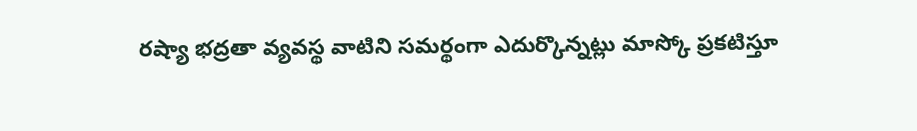రష్యా భద్రతా వ్యవస్థ వాటిని సమర్థంగా ఎదుర్కొన్నట్లు మాస్కో ప్రకటిస్తూ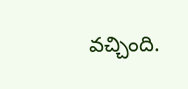వచ్చింది.